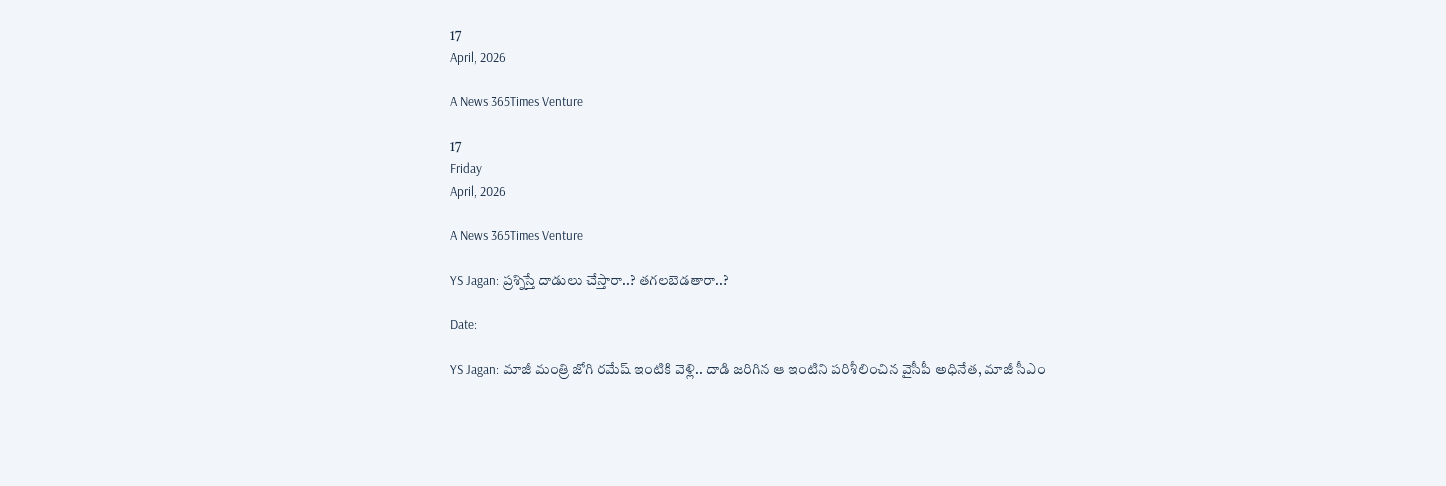17
April, 2026

A News 365Times Venture

17
Friday
April, 2026

A News 365Times Venture

YS Jagan: ప్రశ్నిస్తే దాడులు చేస్తారా..? తగలబెడతారా..?

Date:

YS Jagan: మాజీ మంత్రి జోగి రమేష్‌ ఇంటికి వెళ్లి.. దాడి జరిగిన ఆ ఇంటిని పరిశీలించిన వైసీపీ అధినేత, మాజీ సీఎం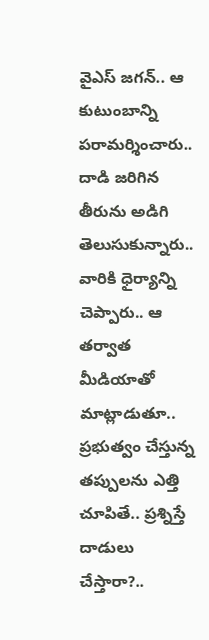వైఎస్‌ జగన్‌.. ఆ కుటుంబాన్ని పరామర్శించారు.. దాడి జరిగిన తీరును అడిగి తెలుసుకున్నారు.. వారికి ధైర్యాన్ని చెప్పారు.. ఆ తర్వాత మీడియాతో మాట్లాడుతూ.. ప్రభుత్వం చేస్తున్న తప్పులను ఎత్తి చూపితే.. ప్రశ్నిస్తే దాడులు చేస్తారా?..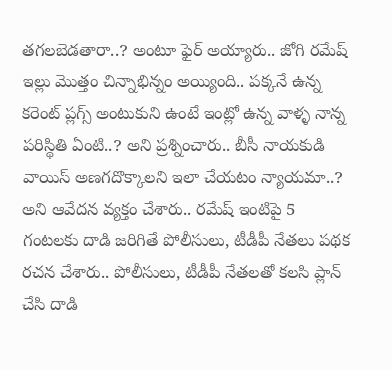తగలబెడతారా..? అంటూ ఫైర్‌ అయ్యారు.. జోగి రమేష్ ఇల్లు మొత్తం చిన్నాభిన్నం అయ్యింది.. పక్కనే ఉన్న కరెంట్ ప్లగ్స్ అంటుకుని ఉంటే ఇంట్లో ఉన్న వాళ్ళ నాన్న పరిస్థితి ఏంటి..? అని ప్రశ్నించారు.. బీసీ నాయకుడి వాయిస్ అణగదొక్కాలని ఇలా చేయటం న్యాయమా..? అని ఆవేదన వ్యక్తం చేశారు.. రమేష్ ఇంటిపై 5 గంటలకు దాడి జరిగితే పోలీసులు, టీడీపీ నేతలు పథక రచన చేశారు.. పోలీసులు, టీడీపీ నేతలతో కలసి ప్లాన్ చేసి దాడి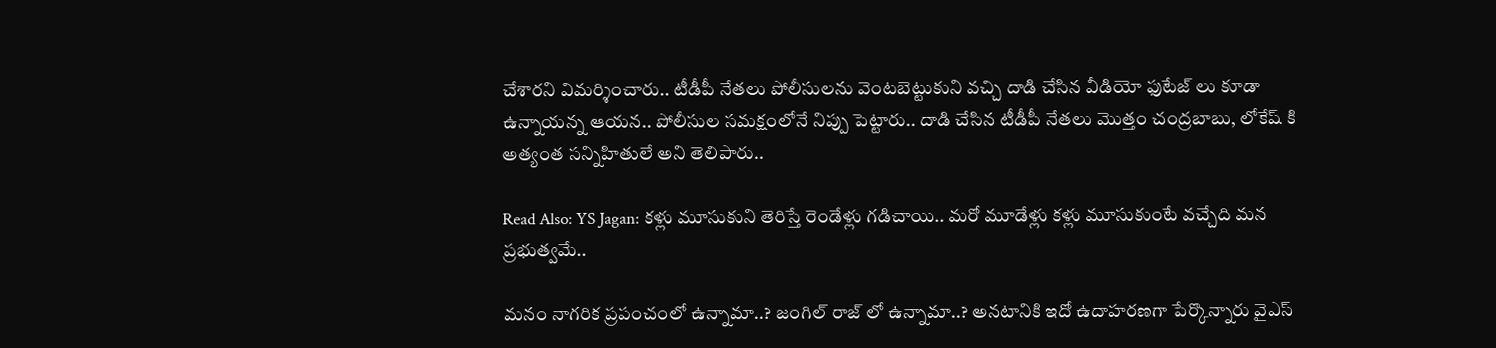చేశారని విమర్శించారు.. టీడీపీ నేతలు పోలీసులను వెంటబెట్టుకుని వచ్చి దాడి చేసిన వీడియో ఫుటేజ్ లు కూడా ఉన్నాయన్న ఆయన.. పోలీసుల సమక్షంలోనే నిప్పు పెట్టారు.. దాడి చేసిన టీడీపీ నేతలు మొత్తం చంద్రబాబు, లోకేష్ కి అత్యంత సన్నిహితులే అని తెలిపారు..

Read Also: YS Jagan: కళ్లు మూసుకుని తెరిస్తే రెండేళ్లు గడిచాయి.. మరో మూడేళ్లు కళ్లు మూసుకుంటే వచ్చేది మన ప్రభుత్వమే..

మనం నాగరిక ప్రపంచంలో ఉన్నామా..? జంగిల్ రాజ్ లో ఉన్నామా..? అనటానికి ఇదో ఉదాహరణగా పేర్కొన్నారు వైఎస్‌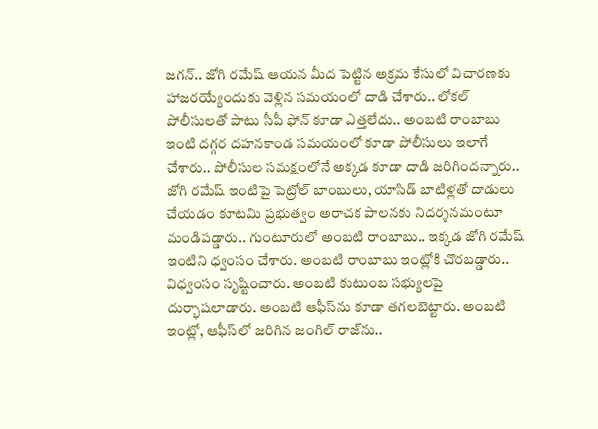జగన్‌.. జోగి రమేష్ ఆయన మీద పెట్టిన అక్రమ కేసులో విచారణకు హాజరయ్యేందుకు వెళ్లిన సమయంలో దాడి చేశారు.. లోకల్ పోలీసులతో పాటు సీపీ ఫోన్ కూడా ఎత్తలేదు.. అంబటి రాంబాబు ఇంటి దగ్గర దహనకాండ సమయంలో కూడా పోలీసులు ఇలాగే చేశారు.. పోలీసుల సమక్షంలోనే అక్కడ కూడా దాడి జరిగిందన్నారు.. జోగి రమేష్‌ ఇంటిపై పెట్రోల్‌ బాంబులు, యాసిడ్‌ బాటిళ్లతో దాడులు చేయడం కూటమి ప్రభుత్వం అరాచక పాలనకు నిదర్శనమంటూ మండిపడ్డారు.. గుంటూరులో అంబటి రాంబాబు.. ఇక్కడ జోగి రమేష్‌ ఇంటిని ధ్వంసం చేశారు. అంబటి రాంబాబు ఇంట్లోకి చొరబడ్డారు.. విధ్వంసం సృష్టించారు. అంబటి కుటుంబ సభ్యులపై దుర్భాషలాడారు. అంబటి ఆఫీస్‌ను కూడా తగలబెట్టారు. అంబటి ఇంట్లో, ఆఫీస్‌లో జరిగిన జంగిల్‌ రాజ్‌ను..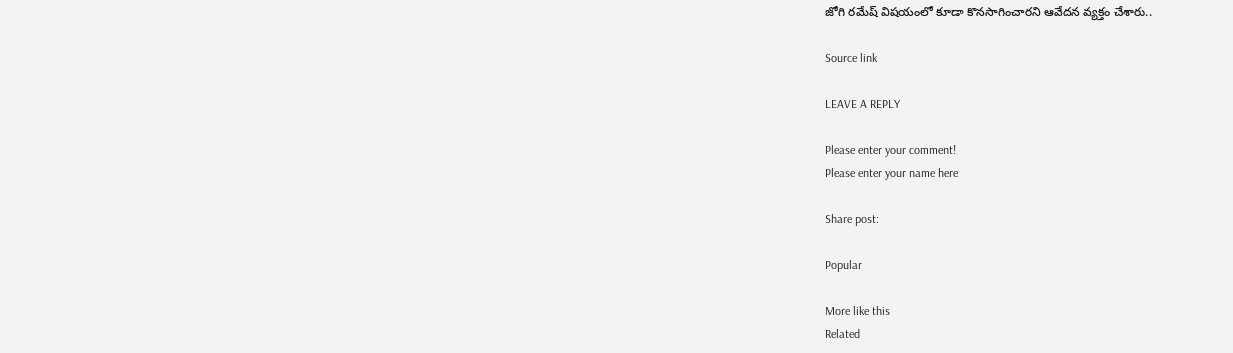జోగి రమేష్‌ విషయంలో కూడా కొనసాగించారని ఆవేదన వ్యక్తం చేశారు..

Source link

LEAVE A REPLY

Please enter your comment!
Please enter your name here

Share post:

Popular

More like this
Related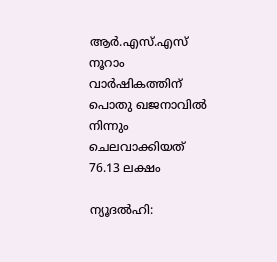ആർ.എസ്.എസ് നൂറാം വാർഷികത്തിന് പൊതു ഖജനാവിൽ നിന്നും ചെലവാക്കിയത് 76.13 ലക്ഷം

ന്യൂദൽഹി: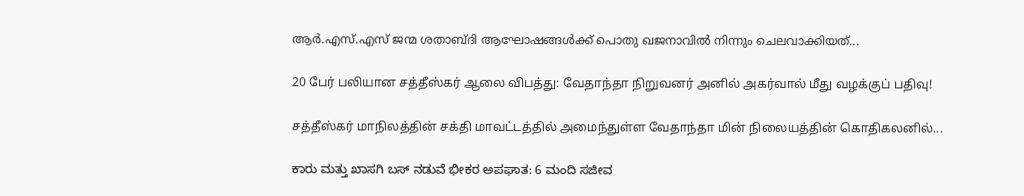ആർ.എസ്.എസ് ജന്മ ശതാബ്‌ദി ആഘോഷങ്ങൾക്ക് പൊതു ഖജനാവിൽ നിന്നും ചെലവാക്കിയത്...

20 பேர் பலியான சத்தீஸ்கர் ஆலை விபத்து: வேதாந்தா நிறுவனர் அனில் அகர்வால் மீது வழக்குப் பதிவு!

சத்தீஸ்கர் மாநிலத்தின் சக்தி மாவட்டத்தில் அமைந்துள்ள வேதாந்தா மின் நிலையத்தின் கொதிகலனில்...

ಕಾರು ಮತ್ತು ಖಾಸಗಿ ಬಸ್ ನಡುವೆ ಭೀಕರ ಅಪಘಾತ: 6 ಮಂದಿ ಸಜೀವ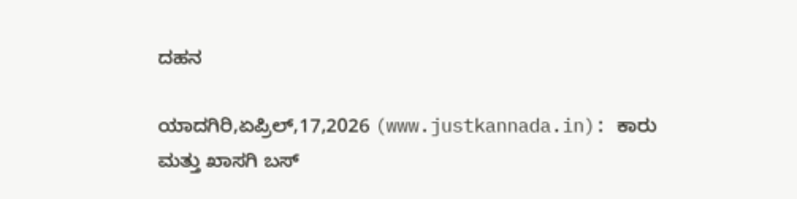ದಹನ

ಯಾದಗಿರಿ,ಏಪ್ರಿಲ್,17,2026 (www.justkannada.in): ಕಾರು ಮತ್ತು ಖಾಸಗಿ ಬಸ್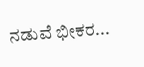ನಡುವೆ ಭೀಕರ...